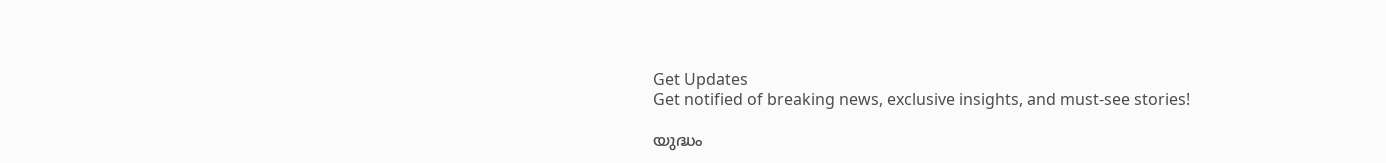Get Updates
Get notified of breaking news, exclusive insights, and must-see stories!

യുദ്ധം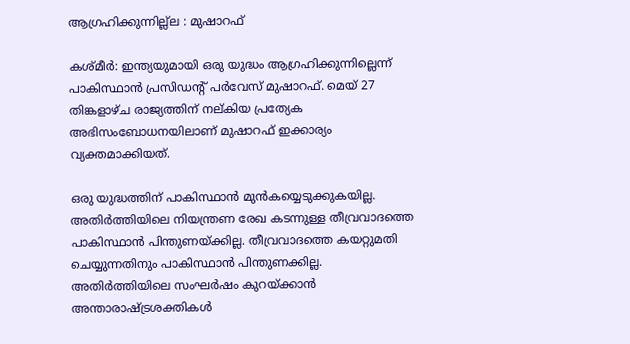ആഗ്രഹിക്കുന്നില്ല്ല : മുഷാറഫ്

കശ്മീര്‍: ഇന്ത്യയുമായി ഒരു യുദ്ധം ആഗ്രഹിക്കുന്നില്ലെന്ന് പാകിസ്ഥാന്‍ പ്രസിഡന്റ് പര്‍വേസ് മുഷാറഫ്. മെയ് 27 തിങ്കളാഴ്ച രാജ്യത്തിന് നല്കിയ പ്രത്യേക അഭിസംബോധനയിലാണ് മുഷാറഫ് ഇക്കാര്യം വ്യക്തമാക്കിയത്.

ഒരു യുദ്ധത്തിന് പാകിസ്ഥാന്‍ മുന്‍കയ്യെടുക്കുകയില്ല. അതിര്‍ത്തിയിലെ നിയന്ത്രണ രേഖ കടന്നുള്ള തീവ്രവാദത്തെ പാകിസ്ഥാന്‍ പിന്തുണയ്ക്കില്ല. തീവ്രവാദത്തെ കയറ്റുമതി ചെയ്യുന്നതിനും പാകിസ്ഥാന്‍ പിന്തുണക്കില്ല. അതിര്‍ത്തിയിലെ സംഘര്‍ഷം കുറയ്ക്കാന്‍ അന്താരാഷ്ട്രശക്തികള്‍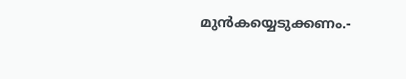മുന്‍കയ്യെടുക്കണം.-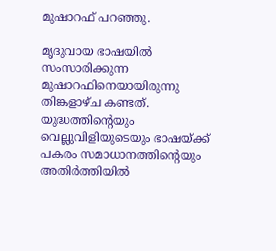മുഷാറഫ് പറഞ്ഞു.

മൃദുവായ ഭാഷയില്‍ സംസാരിക്കുന്ന മുഷാറഫിനെയായിരുന്നു തിങ്കളാഴ്ച കണ്ടത്. യുദ്ധത്തിന്റെയും വെല്ലുവിളിയുടെയും ഭാഷയ്ക്ക് പകരം സമാധാനത്തിന്റെയും അതിര്‍ത്തിയില്‍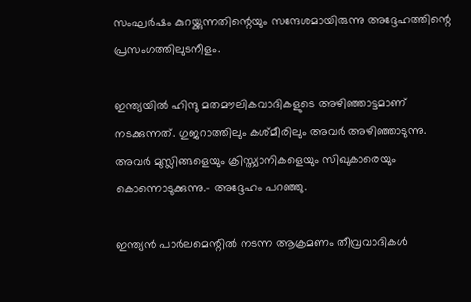സംഘര്‍ഷം കുറയ്ക്കുന്നതിന്റെയും സന്ദേശമായിരുന്നു അദ്ദേഹത്തിന്റെ പ്രസംഗത്തിലുടനീളം.

ഇന്ത്യയില്‍ ഹിന്ദു മതമൗലികവാദികളുടെ അഴിഞ്ഞാട്ടമാണ് നടക്കുന്നത്. ഗുജറാത്തിലും കശ്മീരിലും അവര്‍ അഴിഞ്ഞാടുന്നു. അവര്‍ മുസ്ലിങ്ങളെയും ക്രിസ്ത്യാനികളെയും സിഖുകാരെയും കൊന്നൊടുക്കുന്നു.- അദ്ദേഹം പറഞ്ഞു.

ഇന്ത്യന്‍ പാര്‍ലമെന്റില്‍ നടന്ന ആക്രമണം തീവ്രവാദികള്‍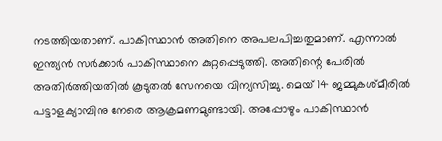നടത്തിയതാണ്. പാകിസ്ഥാന്‍ അതിനെ അപലപിച്ചതുമാണ്. എന്നാല്‍ ഇന്ത്യന്‍ സര്‍ക്കാര്‍ പാകിസ്ഥാനെ കുറ്റപ്പെടുത്തി. അതിന്റെ പേരില്‍ അതിര്‍ത്തിയതില്‍ കൂടുതല്‍ സേനയെ വിന്യസിച്ചു. മെയ് 14 ജമ്മുകശ്മീരില്‍ പട്ടാളക്യാമ്പിനു നേരെ ആക്രമണമുണ്ടായി. അപ്പോഴും പാകിസ്ഥാന്‍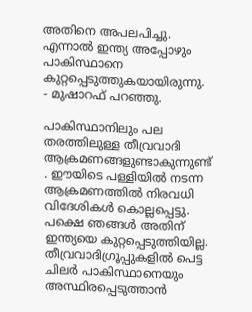അതിനെ അപലപിച്ചു. എന്നാല്‍ ഇന്ത്യ അപ്പോഴും പാകിസ്ഥാനെ കുറ്റപ്പെടുത്തുകയായിരുന്നു. - മുഷാറഫ് പറഞ്ഞു.

പാകിസ്ഥാനിലും പല തരത്തിലുള്ള തീവ്രവാദി ആക്രമണങ്ങളുണ്ടാകുന്നുണ്ട് . ഈയിടെ പള്ളിയില്‍ നടന്ന ആക്രമണത്തില്‍ നിരവധി വിദേശികള്‍ കൊല്ലപ്പെട്ടു. പക്ഷെ ഞങ്ങള്‍ അതിന് ഇന്ത്യയെ കുറ്റപ്പെടുത്തിയില്ല. തീവ്രവാദിഗ്രൂപ്പുകളില്‍ പെട്ട ചിലര്‍ പാകിസ്ഥാനെയും അസ്ഥിരപ്പെടുത്താന്‍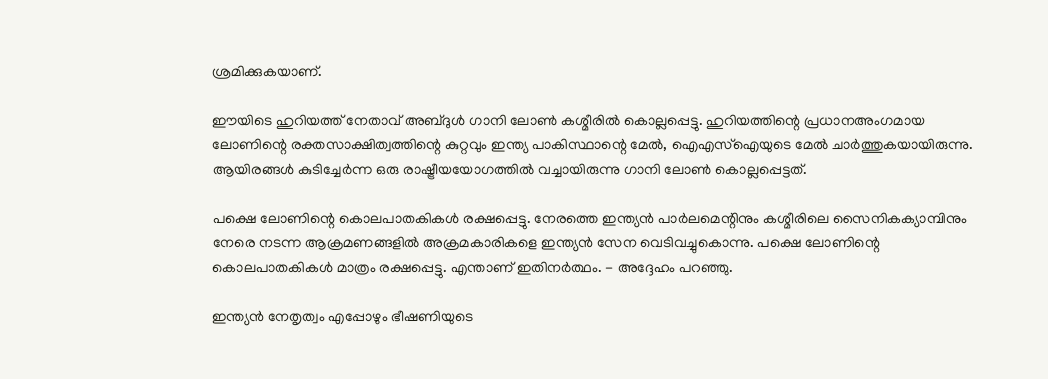ശ്രമിക്കുകയാണ്.

ഈയിടെ ഹുറിയത്ത് നേതാവ് അബ്ദുള്‍ ഗാനി ലോണ്‍ കശ്മീരില്‍ കൊല്ലപ്പെട്ടു. ഹുറിയത്തിന്റെ പ്രധാനഅംഗമായ ലോണിന്റെ രക്തസാക്ഷിത്വത്തിന്റെ കുറ്റവും ഇന്ത്യ പാകിസ്ഥാന്റെ മേല്‍, ഐഎസ്ഐയുടെ മേല്‍ ചാര്‍ത്തുകയായിരുന്നു. ആയിരങ്ങള്‍ കുടിച്ചേര്‍ന്ന ഒരു രാഷ്ട്രീയയോഗത്തില്‍ വച്ചായിരുന്നു ഗാനി ലോണ്‍ കൊല്ലപ്പെട്ടത്.

പക്ഷെ ലോണിന്റെ കൊലപാതകികള്‍ രക്ഷപ്പെട്ടു. നേരത്തെ ഇന്ത്യന്‍ പാര്‍ലമെന്റിനും കശ്മീരിലെ സൈനികക്യാമ്പിനും നേരെ നടന്ന ആക്രമണങ്ങളില്‍ അക്രമകാരികളെ ഇന്ത്യന്‍ സേന വെടിവച്ചുകൊന്നു. പക്ഷെ ലോണിന്റെ കൊലപാതകികള്‍ മാത്രം രക്ഷപ്പെട്ടു. എന്താണ് ഇതിനര്‍ത്ഥം. - അദ്ദേഹം പറഞ്ഞു.

ഇന്ത്യന്‍ നേതൃത്വം എപ്പോഴും ഭീഷണിയുടെ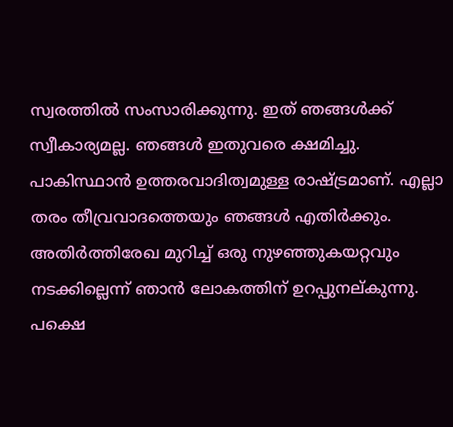സ്വരത്തില്‍ സംസാരിക്കുന്നു. ഇത് ഞങ്ങള്‍ക്ക് സ്വീകാര്യമല്ല. ഞങ്ങള്‍ ഇതുവരെ ക്ഷമിച്ചു. പാകിസ്ഥാന്‍ ഉത്തരവാദിത്വമുള്ള രാഷ്ട്രമാണ്. എല്ലാ തരം തീവ്രവാദത്തെയും ഞങ്ങള്‍ എതിര്‍ക്കും. അതിര്‍ത്തിരേഖ മുറിച്ച് ഒരു നുഴഞ്ഞുകയറ്റവും നടക്കില്ലെന്ന് ഞാന്‍ ലോകത്തിന് ഉറപ്പുനല്കുന്നു. പക്ഷെ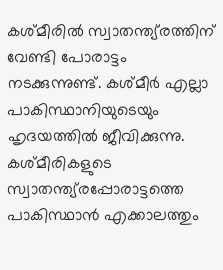കശ്മീരില്‍ സ്വാതന്ത്യ്രത്തിന് വേണ്ടി പോരാട്ടം നടക്കുന്നുണ്ട്. കശ്മീര്‍ എല്ലാ പാകിസ്ഥാനിയുടെയും ഹൃദയത്തില്‍ ജീവിക്കുന്നു. കശ്മീരികളുടെ സ്വാതന്ത്യ്രപ്പോരാട്ടത്തെ പാകിസ്ഥാന്‍ എക്കാലത്തും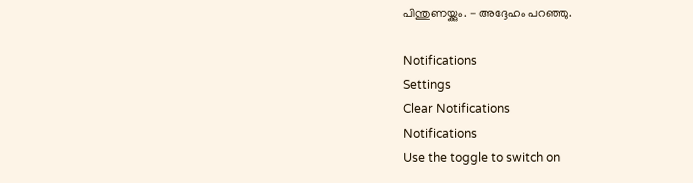പിന്തുണയ്ക്കും. - അദ്ദേഹം പറഞ്ഞു.

Notifications
Settings
Clear Notifications
Notifications
Use the toggle to switch on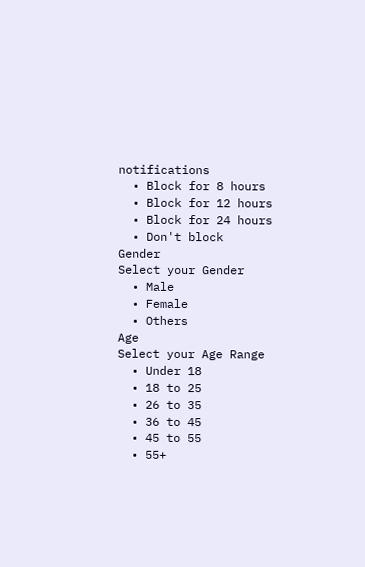notifications
  • Block for 8 hours
  • Block for 12 hours
  • Block for 24 hours
  • Don't block
Gender
Select your Gender
  • Male
  • Female
  • Others
Age
Select your Age Range
  • Under 18
  • 18 to 25
  • 26 to 35
  • 36 to 45
  • 45 to 55
  • 55+